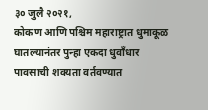३० जुलै २०२१,
कोकण आणि पश्चिम महाराष्ट्रात धुमाकूळ घातल्यानंतर पुन्हा एकदा धुवाँधार पावसाची शक्यता वर्तवण्यात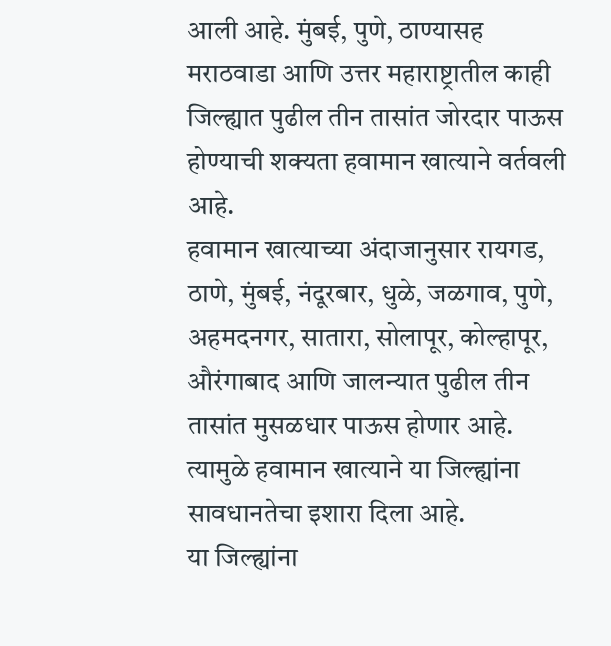आली आहे. मुंबई, पुणे, ठाण्यासह मराठवाडा आणि उत्तर महाराष्ट्रातील काही जिल्ह्यात पुढील तीन तासांत जोरदार पाऊस होण्याची शक्यता हवामान खात्याने वर्तवली आहे.
हवामान खात्याच्या अंदाजानुसार रायगड, ठाणे, मुंबई, नंदूरबार, धुळे, जळगाव, पुणे, अहमदनगर, सातारा, सोलापूर, कोल्हापूर, औरंगाबाद आणि जालन्यात पुढील तीन तासांत मुसळधार पाऊस होणार आहे. त्यामुळे हवामान खात्याने या जिल्ह्यांना सावधानतेचा इशारा दिला आहे.
या जिल्ह्यांना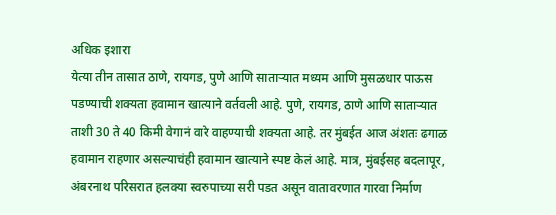अधिक इशारा
येत्या तीन तासात ठाणे, रायगड, पुणे आणि साताऱ्यात मध्यम आणि मुसळधार पाऊस पडण्याची शक्यता हवामान खात्याने वर्तवली आहे. पुणे, रायगड, ठाणे आणि साताऱ्यात ताशी 30 ते 40 किमी वेगानं वारे वाहण्याची शक्यता आहे. तर मुंबईत आज अंशतः ढगाळ हवामान राहणार असल्याचंही हवामान खात्याने स्पष्ट केलं आहे. मात्र, मुंबईसह बदलापूर, अंबरनाथ परिसरात हलक्या स्वरुपाच्या सरी पडत असून वातावरणात गारवा निर्माण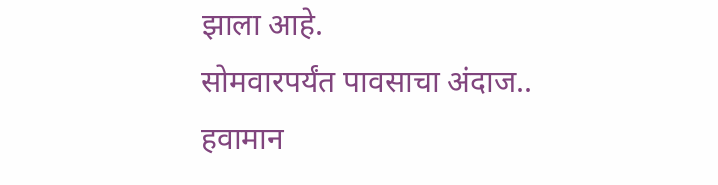झाला आहे.
सोमवारपर्यंत पावसाचा अंदाज..
हवामान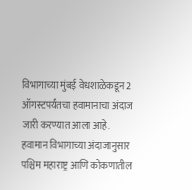विभागाच्या मुंबई वेधशाळेकडून 2 ऑगस्टपर्यंतचा हवामानाचा अंदाज जारी करण्यात आला आहे. हवामान विभागाच्या अंदाजानुसार पश्चिम महाराष्ट्र आणि कोकणातील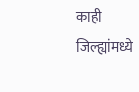काही जिल्ह्यांमध्ये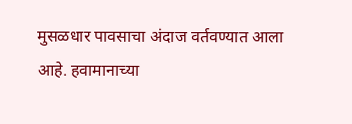मुसळधार पावसाचा अंदाज वर्तवण्यात आला आहे. हवामानाच्या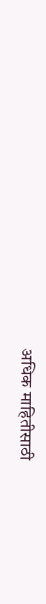अधिक माहितीसाठी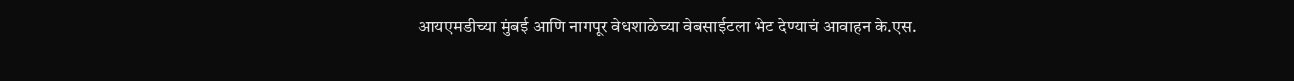आयएमडीच्या मुंबई आणि नागपूर वेधशाळेच्या वेबसाईटला भेट देण्याचं आवाहन के.एस.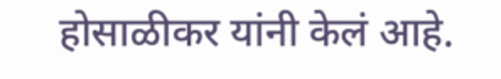होसाळीकर यांनी केलं आहे.